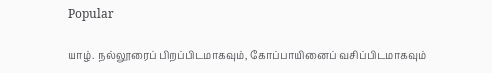Popular

யாழ். நல்லூரைப் பிறப்பிடமாகவும், கோப்பாயினைப் வசிப்பிடமாகவும்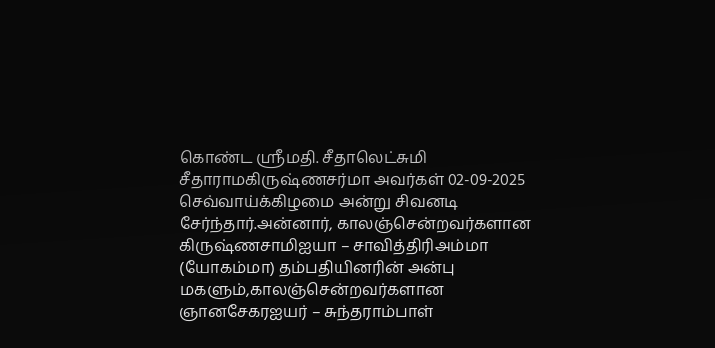கொண்ட ஶ்ரீமதி. சீதாலெட்சுமி சீதாராமகிருஷ்ணசர்மா அவர்கள் 02-09-2025 செவ்வாய்க்கிழமை அன்று சிவனடி சேர்ந்தார்.அன்னார், காலஞ்சென்றவர்களான கிருஷ்ணசாமிஐயா – சாவித்திரிஅம்மா (யோகம்மா) தம்பதியினரின் அன்பு மகளும்,காலஞ்சென்றவர்களான ஞானசேகரஐயர் – சுந்தராம்பாள்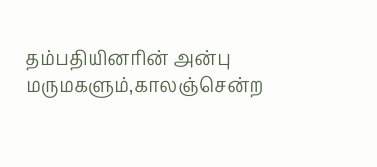தம்பதியினரின் அன்பு மருமகளும்,காலஞ்சென்ற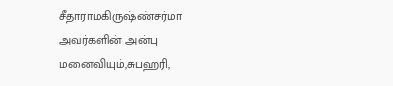சீதாராமகிருஷ்ண்சர்மா அவர்களின் அன்பு மனைவியும்,சுபஹரி,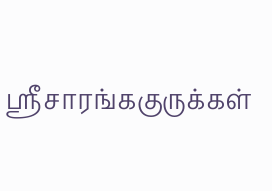ஸ்ரீசாரங்ககுருக்கள்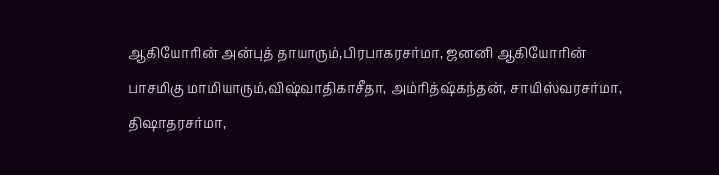ஆகியோரின் அன்புத் தாயாரும்,பிரபாகரசர்மா, ஜனனி ஆகியோரின் பாசமிகு மாமியாரும்,விஷ்வாதிகாசீதா, அம்ரித்ஷ்கந்தன், சாயிஸ்வரசர்மா, திஷாதரசர்மா,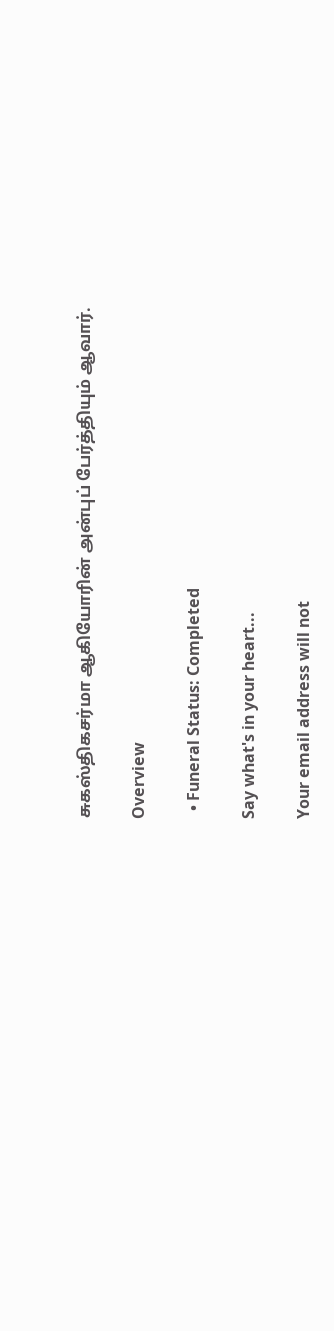சுகஸ்திகசர்மா ஆகியோரின் அன்புப் பேர்த்தியும் ஆவார்.

Overview

  • Funeral Status: Completed

Say what's in your heart...

Your email address will not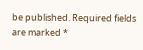be published. Required fields are marked *